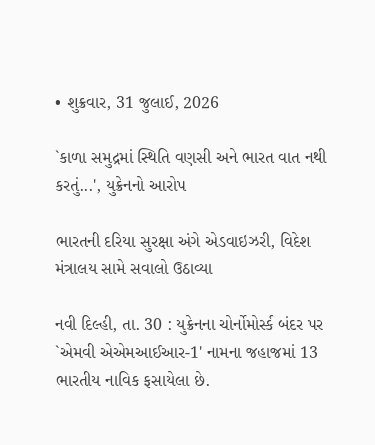• શુક્રવાર, 31 જુલાઈ, 2026

`કાળા સમુદ્રમાં સ્થિતિ વણસી અને ભારત વાત નથી કરતું...', યુક્રેનનો આરોપ

ભારતની દરિયા સુરક્ષા અંગે એડવાઇઝરી, વિદેશ મંત્રાલય સામે સવાલો ઉઠાવ્યા

નવી દિલ્હી, તા. 30 : યુક્રેનના ચોર્નોમોર્સ્ક બંદર પર `એમવી એએમઆઈઆર-1' નામના જહાજમાં 13 ભારતીય નાવિક ફસાયેલા છે.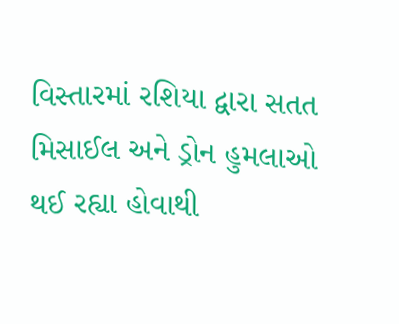વિસ્તારમાં રશિયા દ્વારા સતત મિસાઈલ અને ડ્રોન હુમલાઓ થઈ રહ્યા હોવાથી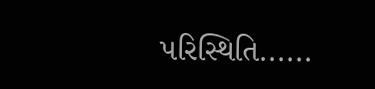પરિસ્થિતિ......